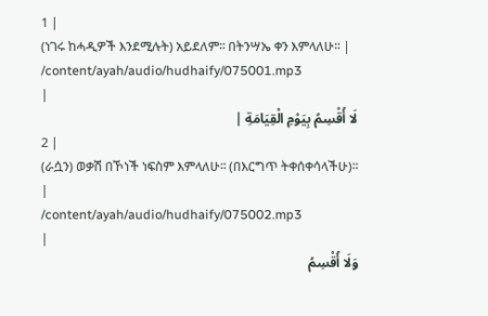1 |
(ነገሩ ከሓዲዎች እንደሚሉት) አይደለም፡፡ በትንሣኤ ቀን እምላለሁ፡፡ |
/content/ayah/audio/hudhaify/075001.mp3
|
لَا أُقْسِمُ بِيَوْمِ الْقِيَامَةِ |
2 |
(ራሷን) ወቃሽ በኾነች ነፍስም እምላለሁ፡፡ (በእርግጥ ትቀሰቀሳላችሁ)፡፡ |
/content/ayah/audio/hudhaify/075002.mp3
|
وَلَا أُقْسِمُ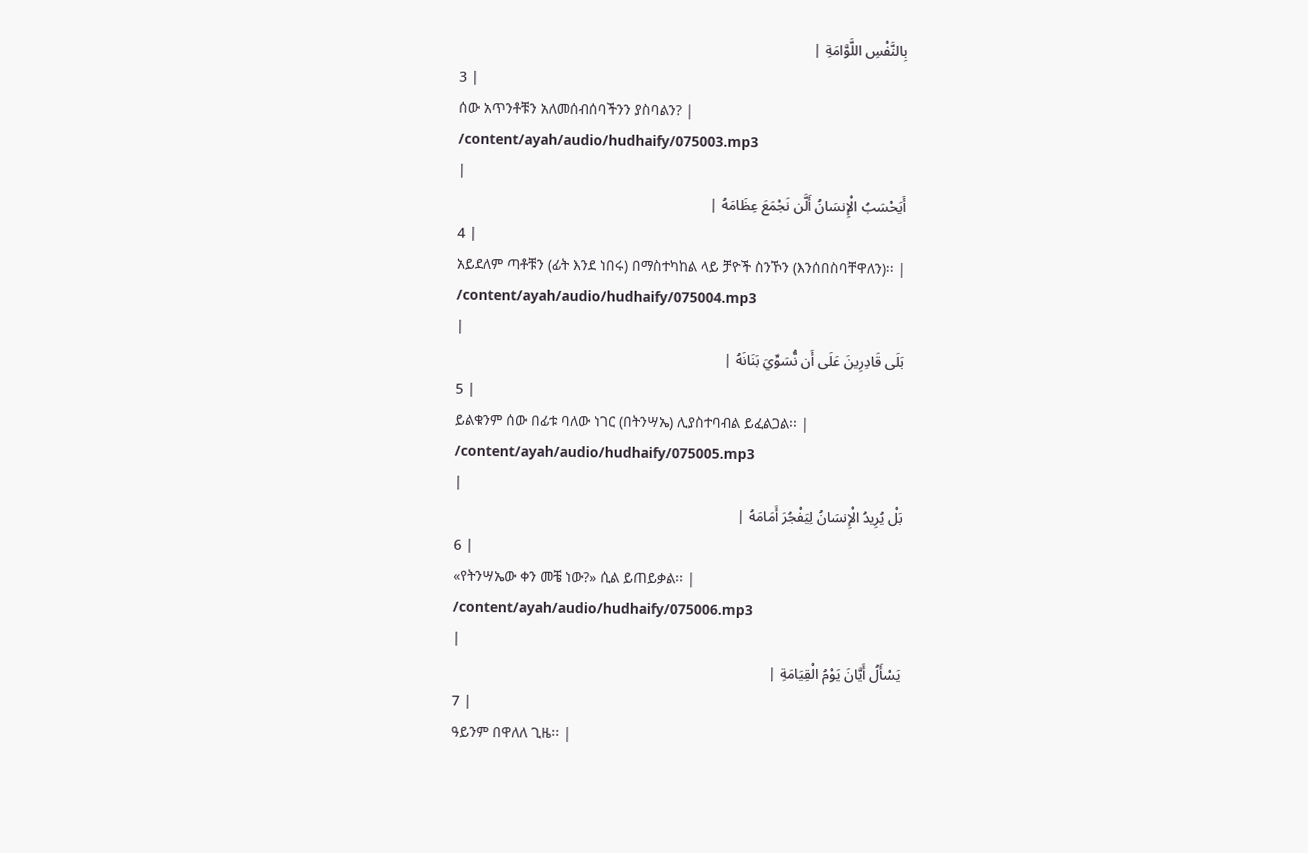بِالنَّفْسِ اللَّوَّامَةِ |
3 |
ሰው አጥንቶቹን አለመሰብሰባችንን ያስባልን? |
/content/ayah/audio/hudhaify/075003.mp3
|
أَيَحْسَبُ الْإِنسَانُ أَلَّن نَجْمَعَ عِظَامَهُ |
4 |
አይደለም ጣቶቹን (ፊት እንደ ነበሩ) በማስተካከል ላይ ቻዮች ስንኾን (እንሰበስባቸዋለን)፡፡ |
/content/ayah/audio/hudhaify/075004.mp3
|
بَلَى قَادِرِينَ عَلَى أَن نُّسَوِّيَ بَنَانَهُ |
5 |
ይልቁንም ሰው በፊቱ ባለው ነገር (በትንሣኤ) ሊያስተባብል ይፈልጋል፡፡ |
/content/ayah/audio/hudhaify/075005.mp3
|
بَلْ يُرِيدُ الْإِنسَانُ لِيَفْجُرَ أَمَامَهُ |
6 |
«የትንሣኤው ቀን መቼ ነው?» ሲል ይጠይቃል፡፡ |
/content/ayah/audio/hudhaify/075006.mp3
|
يَسْأَلُ أَيَّانَ يَوْمُ الْقِيَامَةِ |
7 |
ዓይንም በዋለለ ጊዜ፡፡ |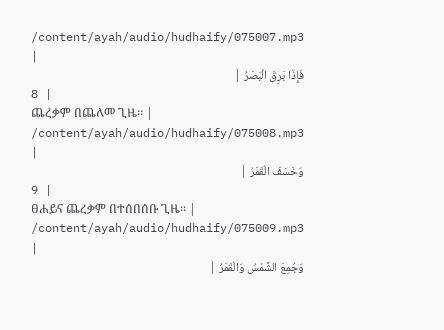/content/ayah/audio/hudhaify/075007.mp3
|
فَإِذَا بَرِقَ الْبَصَرُ |
8 |
ጨረቃም በጨለመ ጊዜ፡፡ |
/content/ayah/audio/hudhaify/075008.mp3
|
وَخَسَفَ الْقَمَرُ |
9 |
ፀሐይና ጨረቃም በተሰበሰቡ ጊዜ፡፡ |
/content/ayah/audio/hudhaify/075009.mp3
|
وَجُمِعَ الشَّمْسُ وَالْقَمَرُ |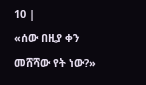10 |
«ሰው በዚያ ቀን መሸሻው የት ነው?»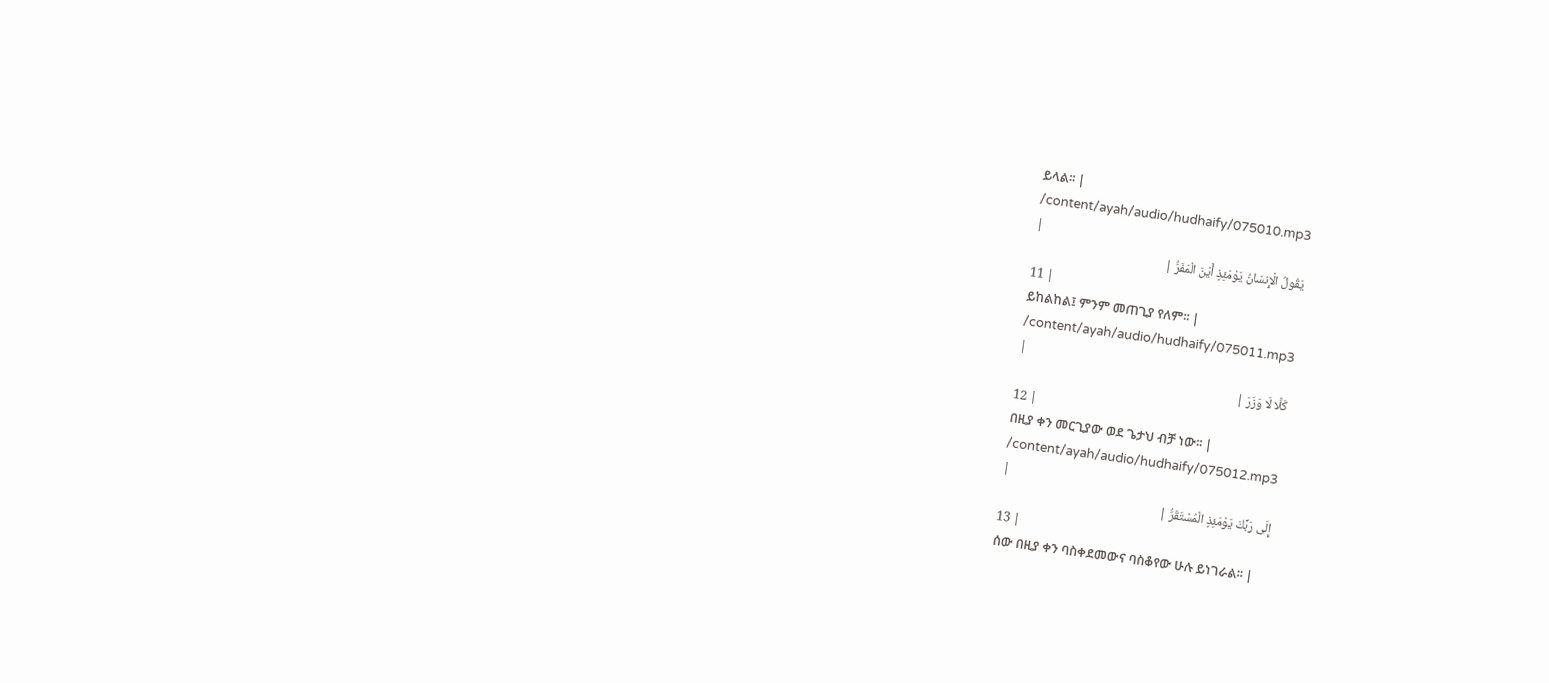ይላል፡፡ |
/content/ayah/audio/hudhaify/075010.mp3
|
يَقُولُ الْإِنسَانُ يَوْمَئِذٍ أَيْنَ الْمَفَرُّ |
11 |
ይከልከል፤ ምንም መጠጊያ የለም፡፡ |
/content/ayah/audio/hudhaify/075011.mp3
|
كَلَّا لَا وَزَرَ |
12 |
በዚያ ቀን መርጊያው ወደ ጌታህ ብቻ ነው፡፡ |
/content/ayah/audio/hudhaify/075012.mp3
|
إِلَى رَبِّكَ يَوْمَئِذٍ الْمُسْتَقَرُّ |
13 |
ሰው በዚያ ቀን ባስቀደመውና ባስቆየው ሁሉ ይነገራል፡፡ |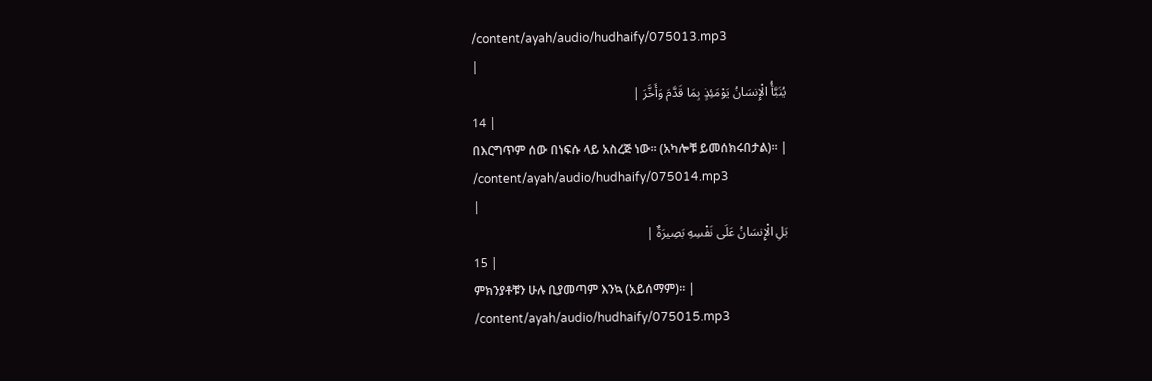/content/ayah/audio/hudhaify/075013.mp3
|
يُنَبَّأُ الْإِنسَانُ يَوْمَئِذٍ بِمَا قَدَّمَ وَأَخَّرَ |
14 |
በእርግጥም ሰው በነፍሱ ላይ አስረጅ ነው፡፡ (አካሎቹ ይመሰክሩበታል)፡፡ |
/content/ayah/audio/hudhaify/075014.mp3
|
بَلِ الْإِنسَانُ عَلَى نَفْسِهِ بَصِيرَةٌ |
15 |
ምክንያቶቹን ሁሉ ቢያመጣም እንኳ (አይሰማም)፡፡ |
/content/ayah/audio/hudhaify/075015.mp3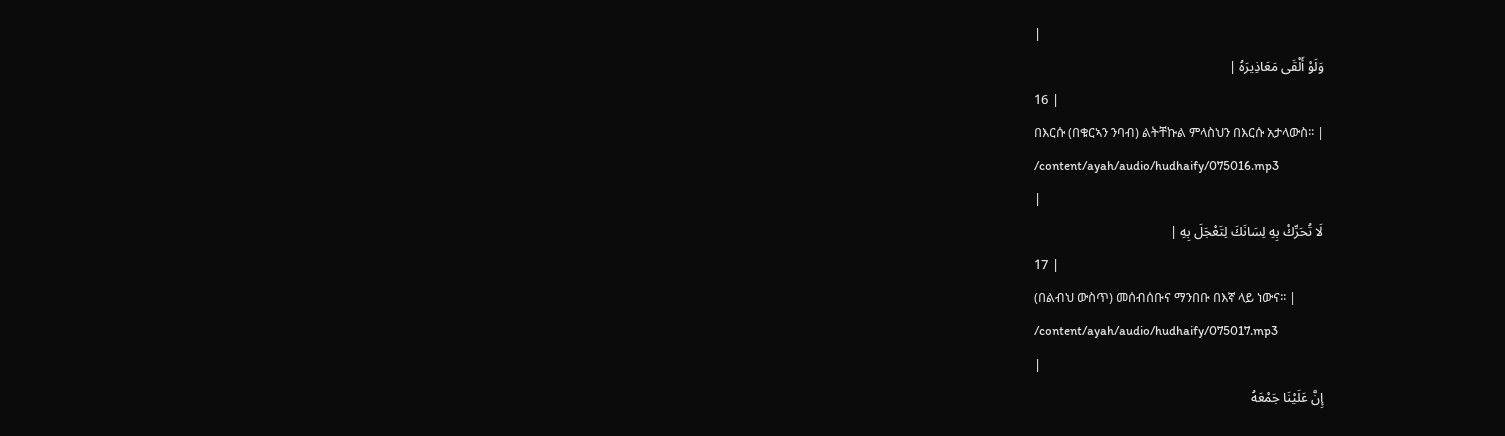|
وَلَوْ أَلْقَى مَعَاذِيرَهُ |
16 |
በእርሱ (በቁርኣን ንባብ) ልትቸኩል ምላስህን በእርሱ አታላውስ፡፡ |
/content/ayah/audio/hudhaify/075016.mp3
|
لَا تُحَرِّكْ بِهِ لِسَانَكَ لِتَعْجَلَ بِهِ |
17 |
(በልብህ ውስጥ) መሰብሰቡና ማንበቡ በእኛ ላይ ነውና፡፡ |
/content/ayah/audio/hudhaify/075017.mp3
|
إِنَّ عَلَيْنَا جَمْعَهُ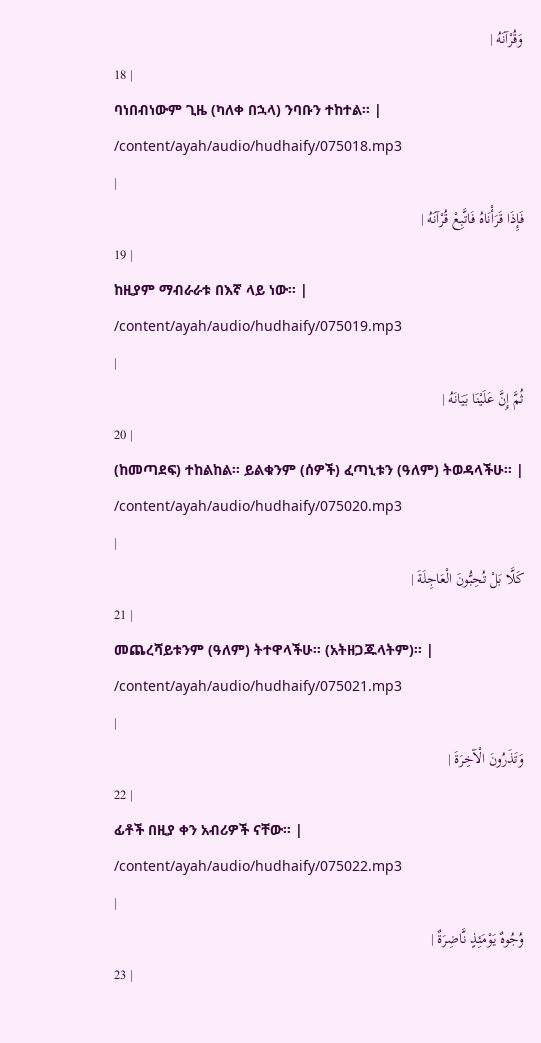وَقُرْآنَهُ |
18 |
ባነበብነውም ጊዜ (ካለቀ በኋላ) ንባቡን ተከተል፡፡ |
/content/ayah/audio/hudhaify/075018.mp3
|
فَإِذَا قَرَأْنَاهُ فَاتَّبِعْ قُرْآنَهُ |
19 |
ከዚያም ማብራራቱ በእኛ ላይ ነው፡፡ |
/content/ayah/audio/hudhaify/075019.mp3
|
ثُمَّ إِنَّ عَلَيْنَا بَيَانَهُ |
20 |
(ከመጣደፍ) ተከልከል፡፡ ይልቁንም (ሰዎች) ፈጣኒቱን (ዓለም) ትወዳላችሁ፡፡ |
/content/ayah/audio/hudhaify/075020.mp3
|
كَلَّا بَلْ تُحِبُّونَ الْعَاجِلَةَ |
21 |
መጨረሻይቱንም (ዓለም) ትተዋላችሁ፡፡ (አትዘጋጁላትም)፡፡ |
/content/ayah/audio/hudhaify/075021.mp3
|
وَتَذَرُونَ الْآخِرَةَ |
22 |
ፊቶች በዚያ ቀን አብሪዎች ናቸው፡፡ |
/content/ayah/audio/hudhaify/075022.mp3
|
وُجُوهٌ يَوْمَئِذٍ نَّاضِرَةٌ |
23 |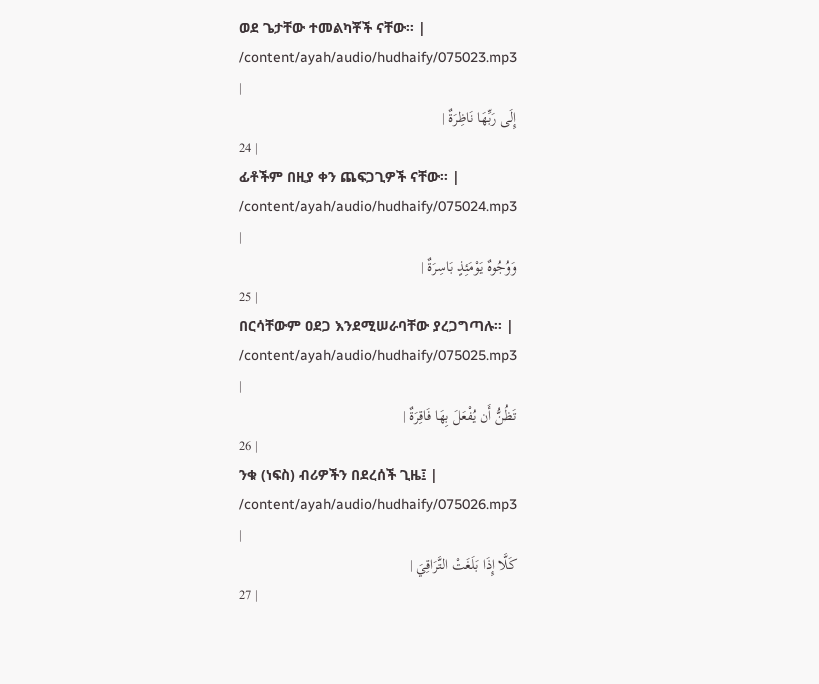ወደ ጌታቸው ተመልካቾች ናቸው፡፡ |
/content/ayah/audio/hudhaify/075023.mp3
|
إِلَى رَبِّهَا نَاظِرَةٌ |
24 |
ፊቶችም በዚያ ቀን ጨፍጋጊዎች ናቸው፡፡ |
/content/ayah/audio/hudhaify/075024.mp3
|
وَوُجُوهٌ يَوْمَئِذٍ بَاسِرَةٌ |
25 |
በርሳቸውም ዐደጋ እንደሚሠራባቸው ያረጋግጣሉ፡፡ |
/content/ayah/audio/hudhaify/075025.mp3
|
تَظُنُّ أَن يُفْعَلَ بِهَا فَاقِرَةٌ |
26 |
ንቁ (ነፍስ) ብሪዎችን በደረሰች ጊዜ፤ |
/content/ayah/audio/hudhaify/075026.mp3
|
كَلَّا إِذَا بَلَغَتْ التَّرَاقِيَ |
27 |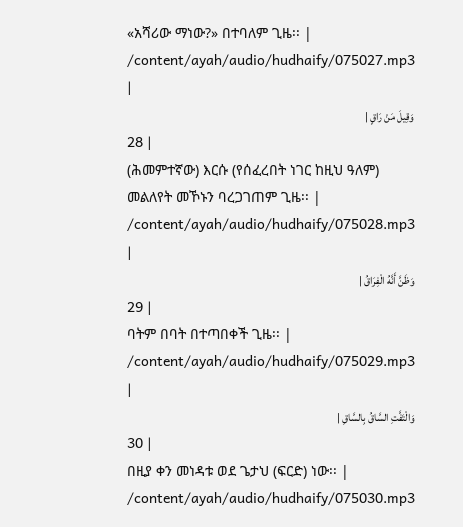«አሻሪው ማነው?» በተባለም ጊዜ፡፡ |
/content/ayah/audio/hudhaify/075027.mp3
|
وَقِيلَ مَنْ رَاقٍ |
28 |
(ሕመምተኛው) እርሱ (የሰፈረበት ነገር ከዚህ ዓለም) መልለየት መኾኑን ባረጋገጠም ጊዜ፡፡ |
/content/ayah/audio/hudhaify/075028.mp3
|
وَظَنَّ أَنَّهُ الْفِرَاقُ |
29 |
ባትም በባት በተጣበቀች ጊዜ፡፡ |
/content/ayah/audio/hudhaify/075029.mp3
|
وَالْتَفَّتِ السَّاقُ بِالسَّاقِ |
30 |
በዚያ ቀን መነዳቱ ወደ ጌታህ (ፍርድ) ነው፡፡ |
/content/ayah/audio/hudhaify/075030.mp3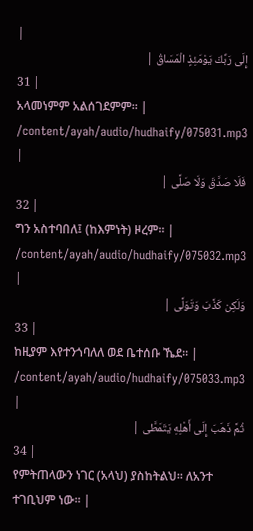|
إِلَى رَبِّكَ يَوْمَئِذٍ الْمَسَاقُ |
31 |
አላመነምም አልሰገደምም፡፡ |
/content/ayah/audio/hudhaify/075031.mp3
|
فَلَا صَدَّقَ وَلَا صَلَّى |
32 |
ግን አስተባበለ፤ (ከእምነት) ዞረም፡፡ |
/content/ayah/audio/hudhaify/075032.mp3
|
وَلَكِن كَذَّبَ وَتَوَلَّى |
33 |
ከዚያም እየተንጎባለለ ወደ ቤተሰቡ ኼደ፡፡ |
/content/ayah/audio/hudhaify/075033.mp3
|
ثُمَّ ذَهَبَ إِلَى أَهْلِهِ يَتَمَطَّى |
34 |
የምትጠላውን ነገር (አላህ) ያስከትልህ፡፡ ለአንተ ተገቢህም ነው፡፡ |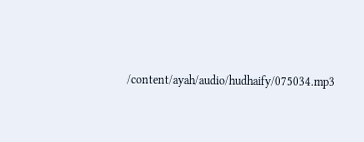/content/ayah/audio/hudhaify/075034.mp3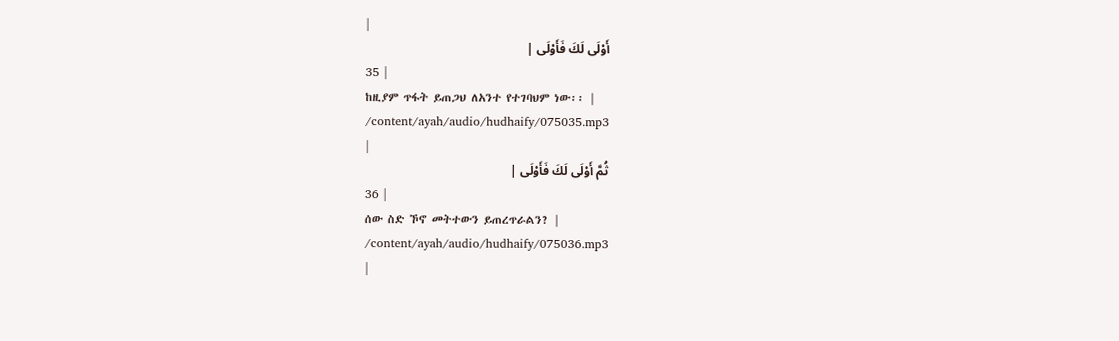|
أَوْلَى لَكَ فَأَوْلَى |
35 |
ከዚያም ጥፋት ይጠጋህ ለአንተ የተገባህም ነው፡፡ |
/content/ayah/audio/hudhaify/075035.mp3
|
ثُمَّ أَوْلَى لَكَ فَأَوْلَى |
36 |
ሰው ስድ ኾኖ መትተውን ይጠረጥራልን? |
/content/ayah/audio/hudhaify/075036.mp3
|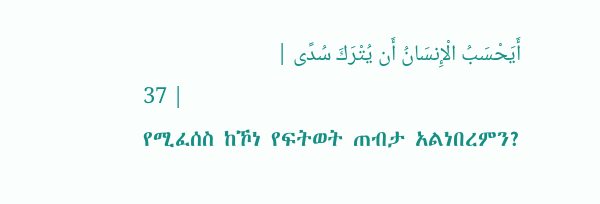أَيَحْسَبُ الْإِنسَانُ أَن يُتْرَكَ سُدًى |
37 |
የሚፈሰስ ከኾነ የፍትወት ጠብታ አልነበረምን?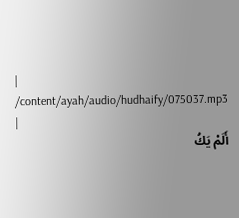|
/content/ayah/audio/hudhaify/075037.mp3
|
أَلَمْ يَكُ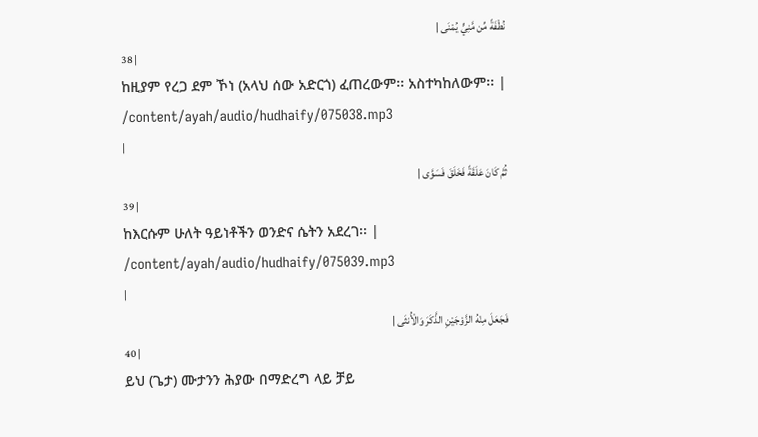نُطْفَةً مِّن مَّنِيٍّ يُمْنَى |
38 |
ከዚያም የረጋ ደም ኾነ (አላህ ሰው አድርጎ) ፈጠረውም፡፡ አስተካከለውም፡፡ |
/content/ayah/audio/hudhaify/075038.mp3
|
ثُمَّ كَانَ عَلَقَةً فَخَلَقَ فَسَوَّى |
39 |
ከእርሱም ሁለት ዓይነቶችን ወንድና ሴትን አደረገ፡፡ |
/content/ayah/audio/hudhaify/075039.mp3
|
فَجَعَلَ مِنْهُ الزَّوْجَيْنِ الذَّكَرَ وَالْأُنثَى |
40 |
ይህ (ጌታ) ሙታንን ሕያው በማድረግ ላይ ቻይ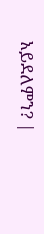አይደለምን? |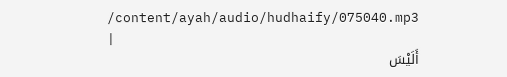/content/ayah/audio/hudhaify/075040.mp3
|
أَلَيْسَ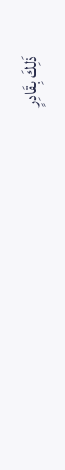ذَلِكَ بِقَادِرٍ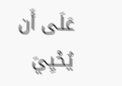عَلَى أَن يُحْيِيَ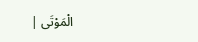الْمَوْتَى |